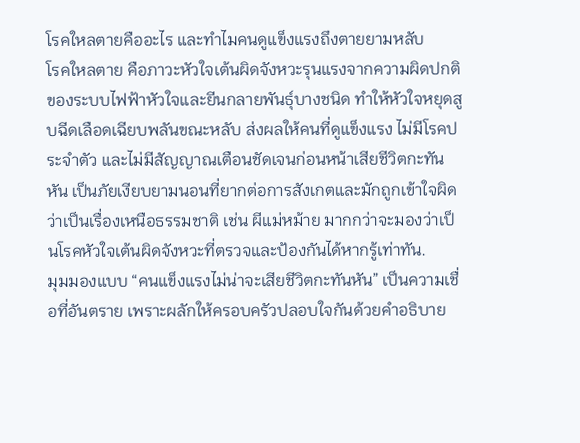โรคใหลตายคืออะไร และทำไมคนดูแข็งแรงถึงตายยามหลับ
โรคใหลตาย คือภาวะหัวใจเต้นผิดจังหวะรุนแรงจากความผิดปกติของระบบไฟฟ้าหัวใจและยีนกลายพันธุ์บางชนิด ทำให้หัวใจหยุดสูบฉีดเลือดเฉียบพลันขณะหลับ ส่งผลให้คนที่ดูแข็งแรง ไม่มีโรคประจำตัว และไม่มีสัญญาณเตือนชัดเจนก่อนหน้าเสียชีวิตกะทันหัน เป็นภัยเงียบยามนอนที่ยากต่อการสังเกตและมักถูกเข้าใจผิดว่าเป็นเรื่องเหนือธรรมชาติ เช่น ผีแม่หม้าย มากกว่าจะมองว่าเป็นโรคหัวใจเต้นผิดจังหวะที่ตรวจและป้องกันได้หากรู้เท่าทัน.
มุมมองแบบ “คนแข็งแรงไม่น่าจะเสียชีวิตกะทันหัน” เป็นความเชื่อที่อันตราย เพราะผลักให้ครอบครัวปลอบใจกันด้วยคำอธิบาย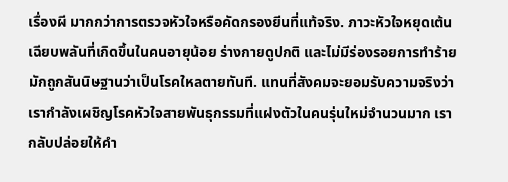เรื่องผี มากกว่าการตรวจหัวใจหรือคัดกรองยีนที่แท้จริง. ภาวะหัวใจหยุดเต้นเฉียบพลันที่เกิดขึ้นในคนอายุน้อย ร่างกายดูปกติ และไม่มีร่องรอยการทำร้าย มักถูกสันนิษฐานว่าเป็นโรคใหลตายทันที. แทนที่สังคมจะยอมรับความจริงว่าเรากำลังเผชิญโรคหัวใจสายพันธุกรรมที่แฝงตัวในคนรุ่นใหม่จำนวนมาก เรากลับปล่อยให้คำ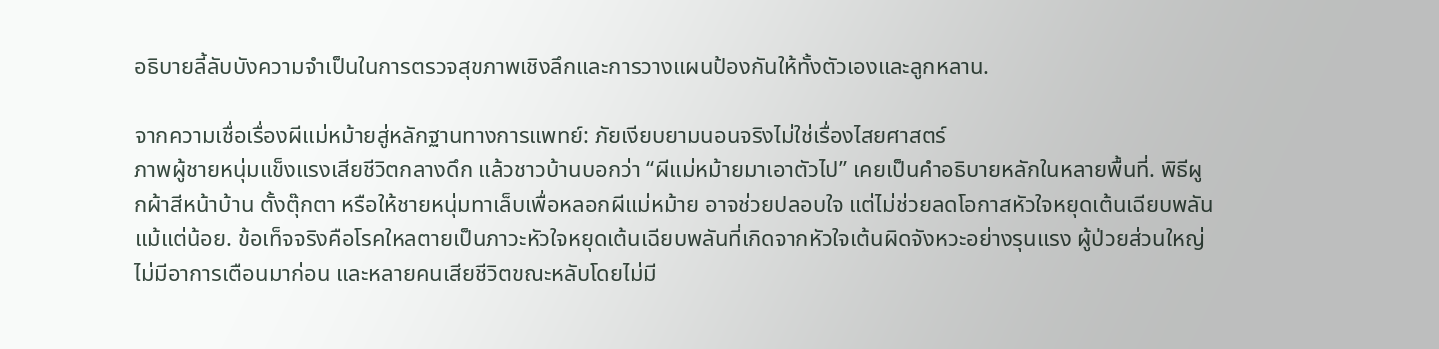อธิบายลี้ลับบังความจำเป็นในการตรวจสุขภาพเชิงลึกและการวางแผนป้องกันให้ทั้งตัวเองและลูกหลาน.

จากความเชื่อเรื่องผีแม่หม้ายสู่หลักฐานทางการแพทย์: ภัยเงียบยามนอนจริงไม่ใช่เรื่องไสยศาสตร์
ภาพผู้ชายหนุ่มแข็งแรงเสียชีวิตกลางดึก แล้วชาวบ้านบอกว่า “ผีแม่หม้ายมาเอาตัวไป” เคยเป็นคำอธิบายหลักในหลายพื้นที่. พิธีผูกผ้าสีหน้าบ้าน ตั้งตุ๊กตา หรือให้ชายหนุ่มทาเล็บเพื่อหลอกผีแม่หม้าย อาจช่วยปลอบใจ แต่ไม่ช่วยลดโอกาสหัวใจหยุดเต้นเฉียบพลันแม้แต่น้อย. ข้อเท็จจริงคือโรคใหลตายเป็นภาวะหัวใจหยุดเต้นเฉียบพลันที่เกิดจากหัวใจเต้นผิดจังหวะอย่างรุนแรง ผู้ป่วยส่วนใหญ่ไม่มีอาการเตือนมาก่อน และหลายคนเสียชีวิตขณะหลับโดยไม่มี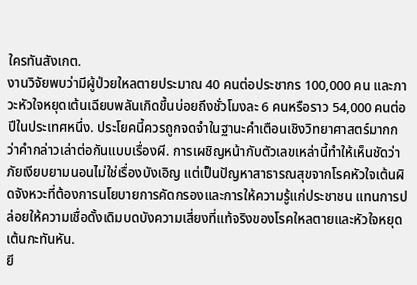ใครทันสังเกต.
งานวิจัยพบว่ามีผู้ป่วยใหลตายประมาณ 40 คนต่อประชากร 100,000 คน และภาวะหัวใจหยุดเต้นเฉียบพลันเกิดขึ้นบ่อยถึงชั่วโมงละ 6 คนหรือราว 54,000 คนต่อปีในประเทศหนึ่ง. ประโยคนี้ควรถูกจดจำในฐานะคำเตือนเชิงวิทยาศาสตร์มากกว่าคำกล่าวเล่าต่อกันแบบเรื่องผี. การเผชิญหน้ากับตัวเลขเหล่านี้ทำให้เห็นชัดว่าภัยเงียบยามนอนไม่ใช่เรื่องบังเอิญ แต่เป็นปัญหาสาธารณสุขจากโรคหัวใจเต้นผิดจังหวะที่ต้องการนโยบายการคัดกรองและการให้ความรู้แก่ประชาชน แทนการปล่อยให้ความเชื่อดั้งเดิมบดบังความเสี่ยงที่แท้จริงของโรคใหลตายและหัวใจหยุดเต้นกะทันหัน.
ยี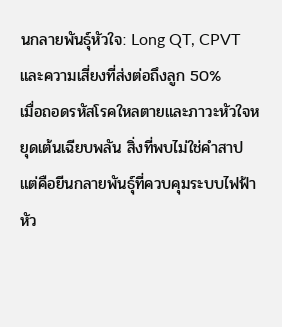นกลายพันธุ์หัวใจ: Long QT, CPVT และความเสี่ยงที่ส่งต่อถึงลูก 50%
เมื่อถอดรหัสโรคใหลตายและภาวะหัวใจหยุดเต้นเฉียบพลัน สิ่งที่พบไม่ใช่คำสาป แต่คือยีนกลายพันธุ์ที่ควบคุมระบบไฟฟ้าหัว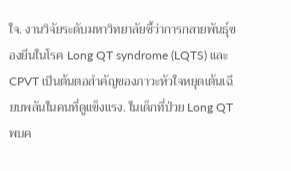ใจ. งานวิจัยระดับมหาวิทยาลัยชี้ว่าการกลายพันธุ์ของยีนในโรค Long QT syndrome (LQTS) และ CPVT เป็นต้นตอสำคัญของภาวะหัวใจหยุดเต้นเฉียบพลันในคนที่ดูแข็งแรง. ในเด็กที่ป่วย Long QT พบค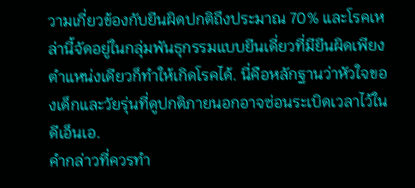วามเกี่ยวข้องกับยีนผิดปกติถึงประมาณ 70% และโรคเหล่านี้จัดอยู่ในกลุ่มพันธุกรรมแบบยีนเดี่ยวที่มียีนผิดเพียงตำแหน่งเดียวก็ทำให้เกิดโรคได้. นี่คือหลักฐานว่าหัวใจของเด็กและวัยรุ่นที่ดูปกติภายนอกอาจซ่อนระเบิดเวลาไว้ในดีเอ็นเอ.
คำกล่าวที่ควรทำ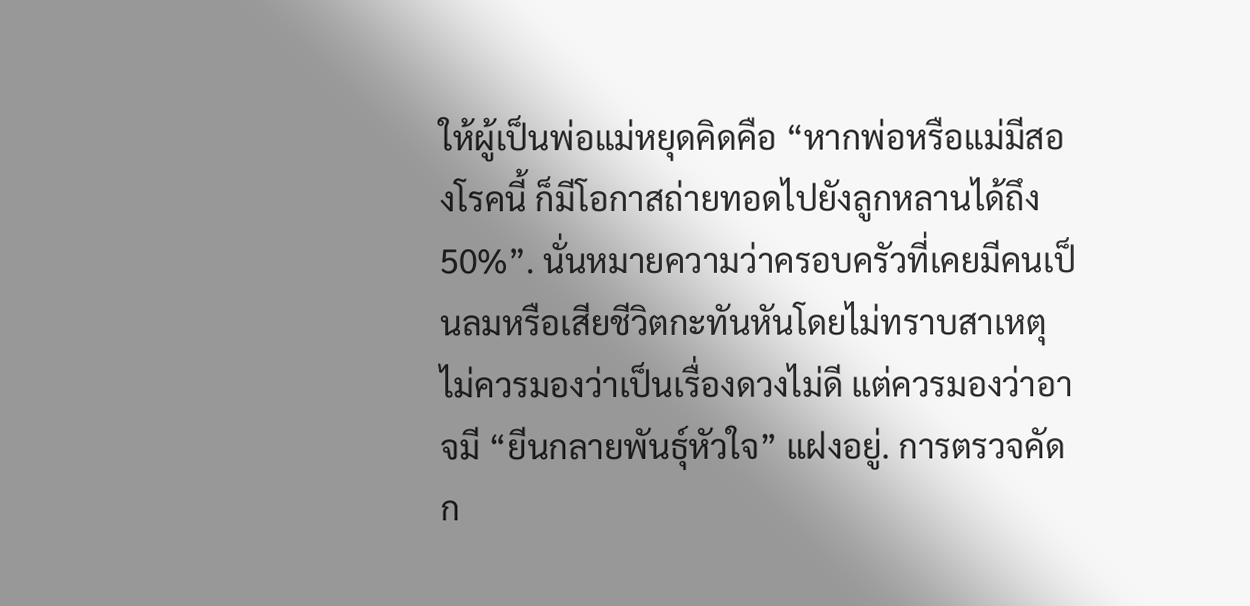ให้ผู้เป็นพ่อแม่หยุดคิดคือ “หากพ่อหรือแม่มีสองโรคนี้ ก็มีโอกาสถ่ายทอดไปยังลูกหลานได้ถึง 50%”. นั่นหมายความว่าครอบครัวที่เคยมีคนเป็นลมหรือเสียชีวิตกะทันหันโดยไม่ทราบสาเหตุ ไม่ควรมองว่าเป็นเรื่องดวงไม่ดี แต่ควรมองว่าอาจมี “ยีนกลายพันธุ์หัวใจ” แฝงอยู่. การตรวจคัดก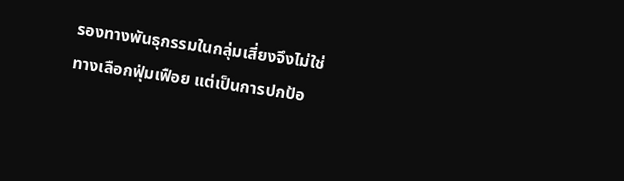รองทางพันธุกรรมในกลุ่มเสี่ยงจึงไม่ใช่ทางเลือกฟุ่มเฟือย แต่เป็นการปกป้อ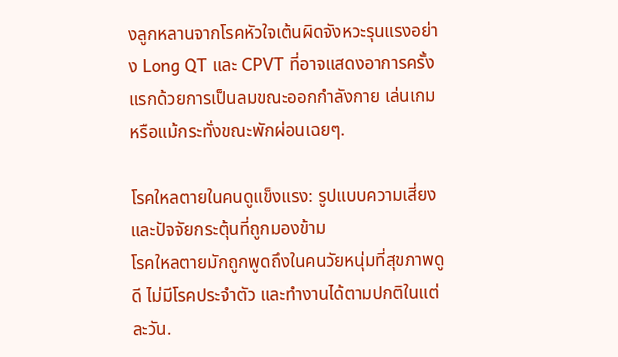งลูกหลานจากโรคหัวใจเต้นผิดจังหวะรุนแรงอย่าง Long QT และ CPVT ที่อาจแสดงอาการครั้งแรกด้วยการเป็นลมขณะออกกำลังกาย เล่นเกม หรือแม้กระทั่งขณะพักผ่อนเฉยๆ.

โรคใหลตายในคนดูแข็งแรง: รูปแบบความเสี่ยงและปัจจัยกระตุ้นที่ถูกมองข้าม
โรคใหลตายมักถูกพูดถึงในคนวัยหนุ่มที่สุขภาพดูดี ไม่มีโรคประจำตัว และทำงานได้ตามปกติในแต่ละวัน.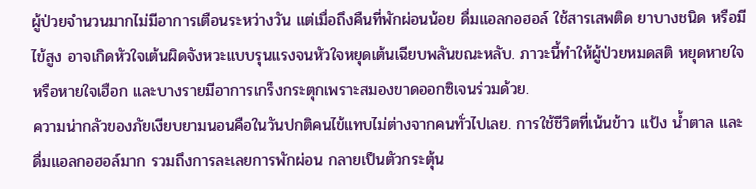ผู้ป่วยจำนวนมากไม่มีอาการเตือนระหว่างวัน แต่เมื่อถึงคืนที่พักผ่อนน้อย ดื่มแอลกอฮอล์ ใช้สารเสพติด ยาบางชนิด หรือมีไข้สูง อาจเกิดหัวใจเต้นผิดจังหวะแบบรุนแรงจนหัวใจหยุดเต้นเฉียบพลันขณะหลับ. ภาวะนี้ทำให้ผู้ป่วยหมดสติ หยุดหายใจหรือหายใจเฮือก และบางรายมีอาการเกร็งกระตุกเพราะสมองขาดออกซิเจนร่วมด้วย.
ความน่ากลัวของภัยเงียบยามนอนคือในวันปกติคนไข้แทบไม่ต่างจากคนทั่วไปเลย. การใช้ชีวิตที่เน้นข้าว แป้ง น้ำตาล และดื่มแอลกอฮอล์มาก รวมถึงการละเลยการพักผ่อน กลายเป็นตัวกระตุ้น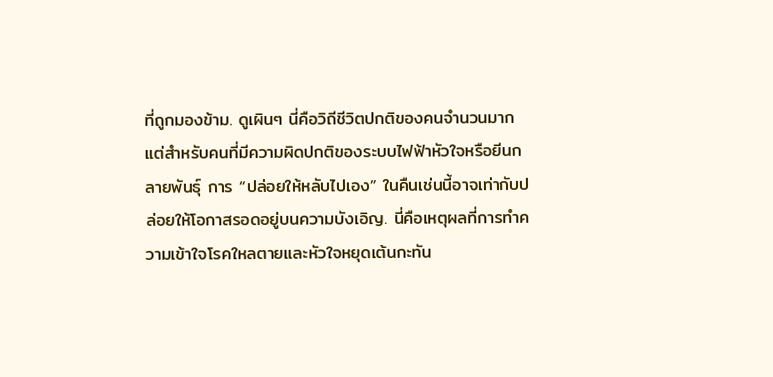ที่ถูกมองข้าม. ดูเผินๆ นี่คือวิถีชีวิตปกติของคนจำนวนมาก แต่สำหรับคนที่มีความผิดปกติของระบบไฟฟ้าหัวใจหรือยีนกลายพันธุ์ การ “ปล่อยให้หลับไปเอง” ในคืนเช่นนี้อาจเท่ากับปล่อยให้โอกาสรอดอยู่บนความบังเอิญ. นี่คือเหตุผลที่การทำความเข้าใจโรคใหลตายและหัวใจหยุดเต้นกะทัน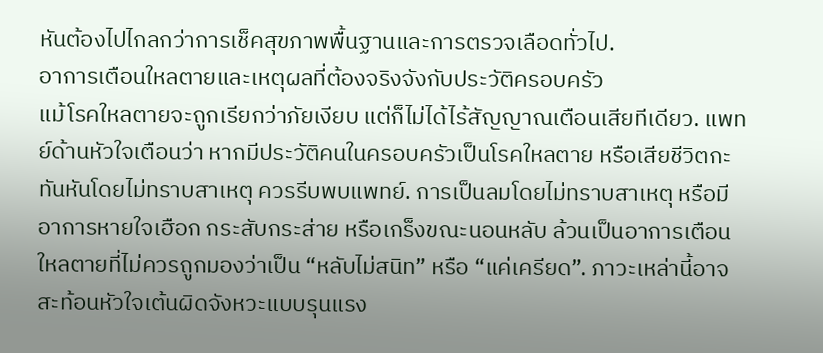หันต้องไปไกลกว่าการเช็คสุขภาพพื้นฐานและการตรวจเลือดทั่วไป.
อาการเตือนใหลตายและเหตุผลที่ต้องจริงจังกับประวัติครอบครัว
แม้โรคใหลตายจะถูกเรียกว่าภัยเงียบ แต่ก็ไม่ได้ไร้สัญญาณเตือนเสียทีเดียว. แพทย์ด้านหัวใจเตือนว่า หากมีประวัติคนในครอบครัวเป็นโรคใหลตาย หรือเสียชีวิตกะทันหันโดยไม่ทราบสาเหตุ ควรรีบพบแพทย์. การเป็นลมโดยไม่ทราบสาเหตุ หรือมีอาการหายใจเฮือก กระสับกระส่าย หรือเกร็งขณะนอนหลับ ล้วนเป็นอาการเตือนใหลตายที่ไม่ควรถูกมองว่าเป็น “หลับไม่สนิท” หรือ “แค่เครียด”. ภาวะเหล่านี้อาจสะท้อนหัวใจเต้นผิดจังหวะแบบรุนแรง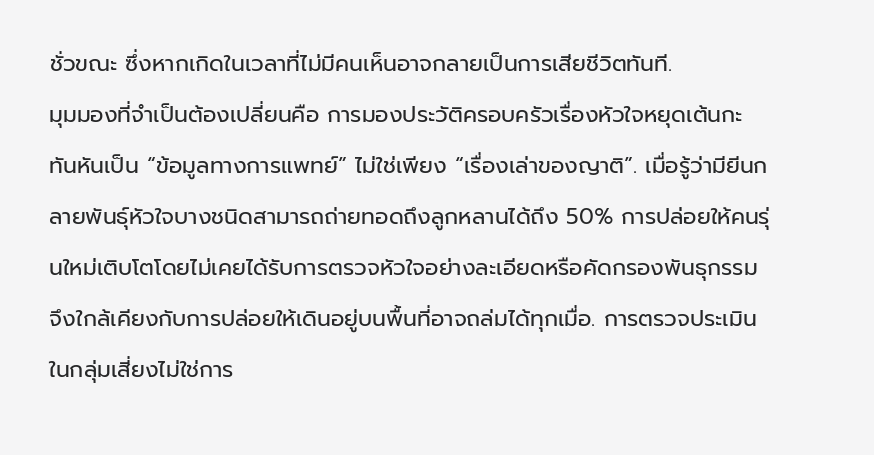ชั่วขณะ ซึ่งหากเกิดในเวลาที่ไม่มีคนเห็นอาจกลายเป็นการเสียชีวิตทันที.
มุมมองที่จำเป็นต้องเปลี่ยนคือ การมองประวัติครอบครัวเรื่องหัวใจหยุดเต้นกะทันหันเป็น “ข้อมูลทางการแพทย์” ไม่ใช่เพียง “เรื่องเล่าของญาติ”. เมื่อรู้ว่ามียีนกลายพันธุ์หัวใจบางชนิดสามารถถ่ายทอดถึงลูกหลานได้ถึง 50% การปล่อยให้คนรุ่นใหม่เติบโตโดยไม่เคยได้รับการตรวจหัวใจอย่างละเอียดหรือคัดกรองพันธุกรรมจึงใกล้เคียงกับการปล่อยให้เดินอยู่บนพื้นที่อาจถล่มได้ทุกเมื่อ. การตรวจประเมินในกลุ่มเสี่ยงไม่ใช่การ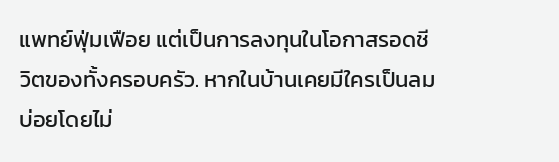แพทย์ฟุ่มเฟือย แต่เป็นการลงทุนในโอกาสรอดชีวิตของทั้งครอบครัว. หากในบ้านเคยมีใครเป็นลมบ่อยโดยไม่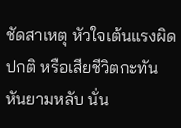ชัดสาเหตุ หัวใจเต้นแรงผิดปกติ หรือเสียชีวิตกะทันหันยามหลับ นั่น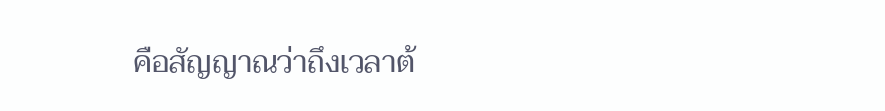คือสัญญาณว่าถึงเวลาต้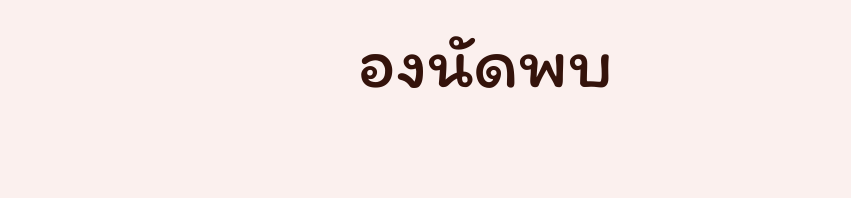องนัดพบ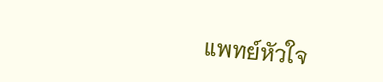แพทย์หัวใจ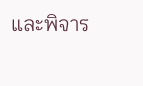และพิจาร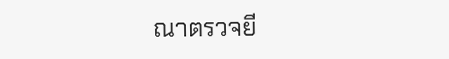ณาตรวจยี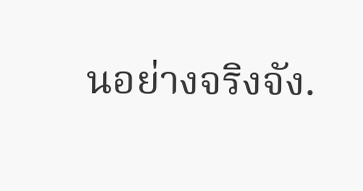นอย่างจริงจัง.